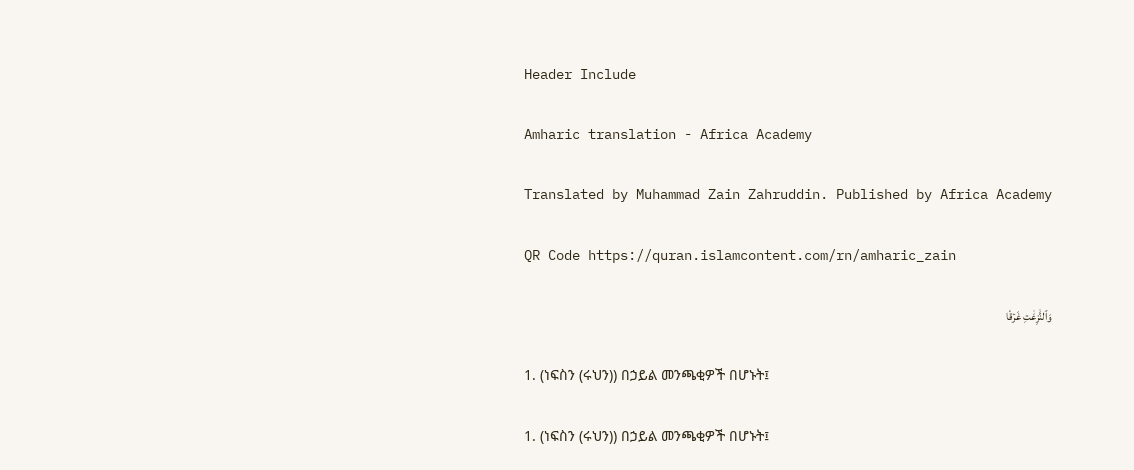Header Include

Amharic translation - Africa Academy

Translated by Muhammad Zain Zahruddin. Published by Africa Academy

QR Code https://quran.islamcontent.com/rn/amharic_zain

وَٱلنَّٰزِعَٰتِ غَرۡقٗا

1. (ነፍስን (ሩህን)) በኃይል መንጫቂዎች በሆኑት፤

1. (ነፍስን (ሩህን)) በኃይል መንጫቂዎች በሆኑት፤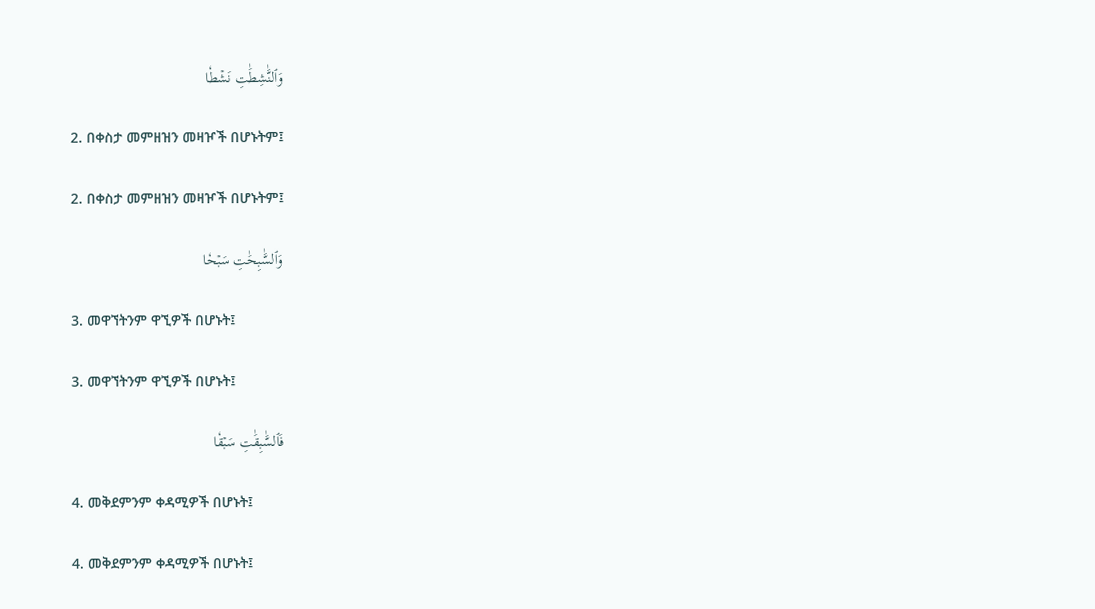وَٱلنَّٰشِطَٰتِ نَشۡطٗا

2. በቀስታ መምዘዝን መዛዦች በሆኑትም፤

2. በቀስታ መምዘዝን መዛዦች በሆኑትም፤

وَٱلسَّٰبِحَٰتِ سَبۡحٗا

3. መዋኘትንም ዋኚዎች በሆኑት፤

3. መዋኘትንም ዋኚዎች በሆኑት፤

فَٱلسَّٰبِقَٰتِ سَبۡقٗا

4. መቅደምንም ቀዳሚዎች በሆኑት፤

4. መቅደምንም ቀዳሚዎች በሆኑት፤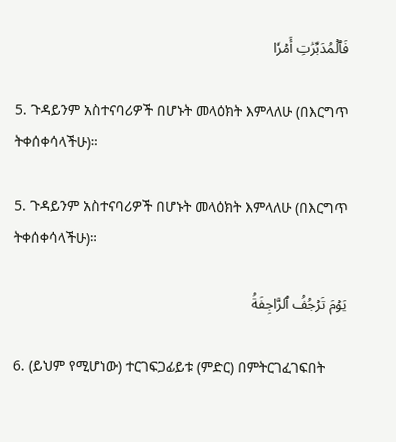فَٱلۡمُدَبِّرَٰتِ أَمۡرٗا

5. ጉዳይንም አስተናባሪዎች በሆኑት መላዕክት እምላለሁ (በእርግጥ ትቀሰቀሳላችሁ)።

5. ጉዳይንም አስተናባሪዎች በሆኑት መላዕክት እምላለሁ (በእርግጥ ትቀሰቀሳላችሁ)።

يَوۡمَ تَرۡجُفُ ٱلرَّاجِفَةُ

6. (ይህም የሚሆነው) ተርገፍጋፊይቱ (ምድር) በምትርገፈገፍበት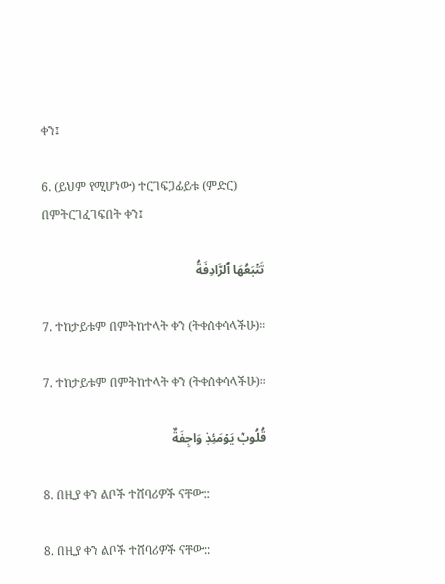ቀን፤

6. (ይህም የሚሆነው) ተርገፍጋፊይቱ (ምድር) በምትርገፈገፍበት ቀን፤

تَتۡبَعُهَا ٱلرَّادِفَةُ

7. ተከታይቱም በምትከተላት ቀን (ትቀሰቀሳላችሁ)።

7. ተከታይቱም በምትከተላት ቀን (ትቀሰቀሳላችሁ)።

قُلُوبٞ يَوۡمَئِذٖ وَاجِفَةٌ

8. በዚያ ቀን ልቦች ተሸባሪዎች ናቸው::

8. በዚያ ቀን ልቦች ተሸባሪዎች ናቸው::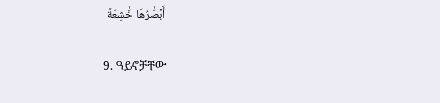أَبۡصَٰرُهَا خَٰشِعَةٞ

9. ዓይኖቻቸው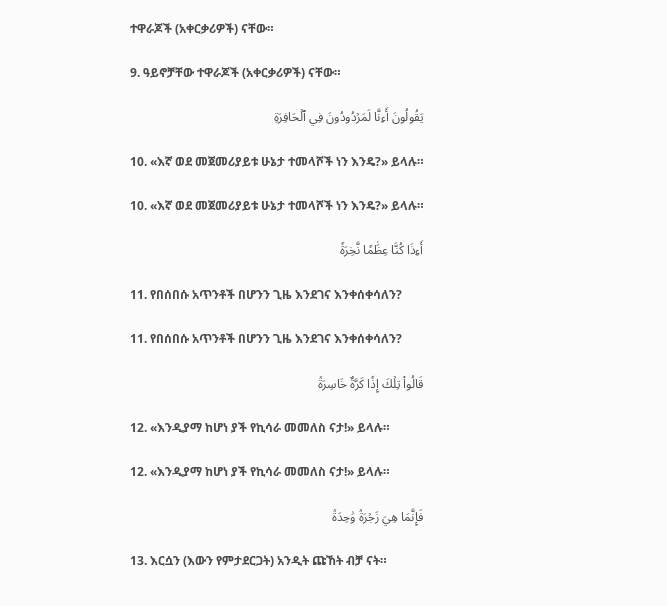ተዋራጆች (አቀርቃሪዎች) ናቸው።

9. ዓይኖቻቸው ተዋራጆች (አቀርቃሪዎች) ናቸው።

يَقُولُونَ أَءِنَّا لَمَرۡدُودُونَ فِي ٱلۡحَافِرَةِ

10. «እኛ ወደ መጀመሪያይቱ ሁኔታ ተመላሾች ነን እንዴ?» ይላሉ።

10. «እኛ ወደ መጀመሪያይቱ ሁኔታ ተመላሾች ነን እንዴ?» ይላሉ።

أَءِذَا كُنَّا عِظَٰمٗا نَّخِرَةٗ

11. የበሰበሱ አጥንቶች በሆንን ጊዜ እንደገና እንቀሰቀሳለን?

11. የበሰበሱ አጥንቶች በሆንን ጊዜ እንደገና እንቀሰቀሳለን?

قَالُواْ تِلۡكَ إِذٗا كَرَّةٌ خَاسِرَةٞ

12. «እንዲያማ ከሆነ ያች የኪሳራ መመለስ ናታ!» ይላሉ።

12. «እንዲያማ ከሆነ ያች የኪሳራ መመለስ ናታ!» ይላሉ።

فَإِنَّمَا هِيَ زَجۡرَةٞ وَٰحِدَةٞ

13. እርሷን (እውን የምታደርጋት) አንዲት ጩኸት ብቻ ናት።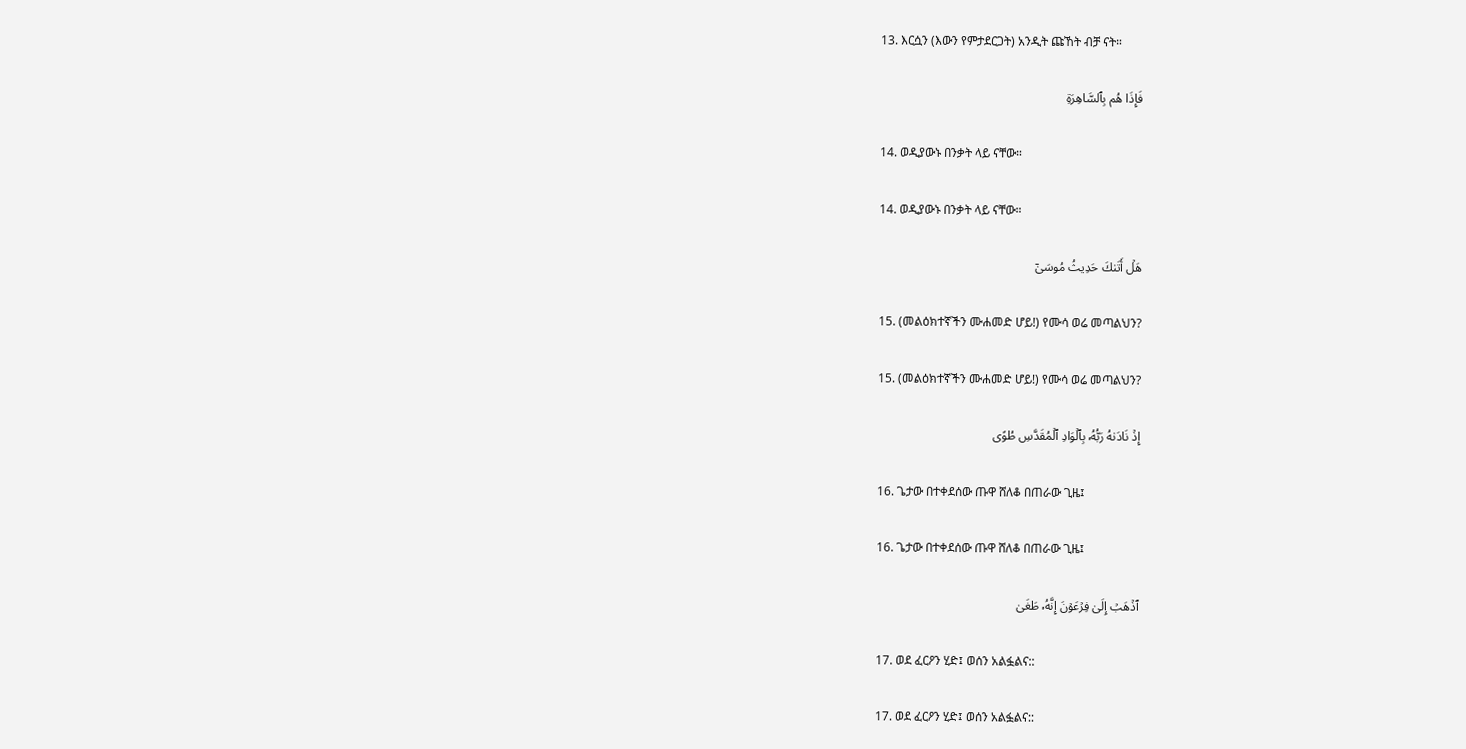13. እርሷን (እውን የምታደርጋት) አንዲት ጩኸት ብቻ ናት።

فَإِذَا هُم بِٱلسَّاهِرَةِ

14. ወዲያውኑ በንቃት ላይ ናቸው።

14. ወዲያውኑ በንቃት ላይ ናቸው።

هَلۡ أَتَىٰكَ حَدِيثُ مُوسَىٰٓ

15. (መልዕክተኛችን ሙሐመድ ሆይ!) የሙሳ ወሬ መጣልህን?

15. (መልዕክተኛችን ሙሐመድ ሆይ!) የሙሳ ወሬ መጣልህን?

إِذۡ نَادَىٰهُ رَبُّهُۥ بِٱلۡوَادِ ٱلۡمُقَدَّسِ طُوًى

16. ጌታው በተቀደሰው ጡዋ ሸለቆ በጠራው ጊዜ፤

16. ጌታው በተቀደሰው ጡዋ ሸለቆ በጠራው ጊዜ፤

ٱذۡهَبۡ إِلَىٰ فِرۡعَوۡنَ إِنَّهُۥ طَغَىٰ

17. ወደ ፈርዖን ሂድ፤ ወሰን አልፏልና::

17. ወደ ፈርዖን ሂድ፤ ወሰን አልፏልና::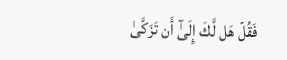فَقُلۡ هَل لَّكَ إِلَىٰٓ أَن تَزَكَّىٰ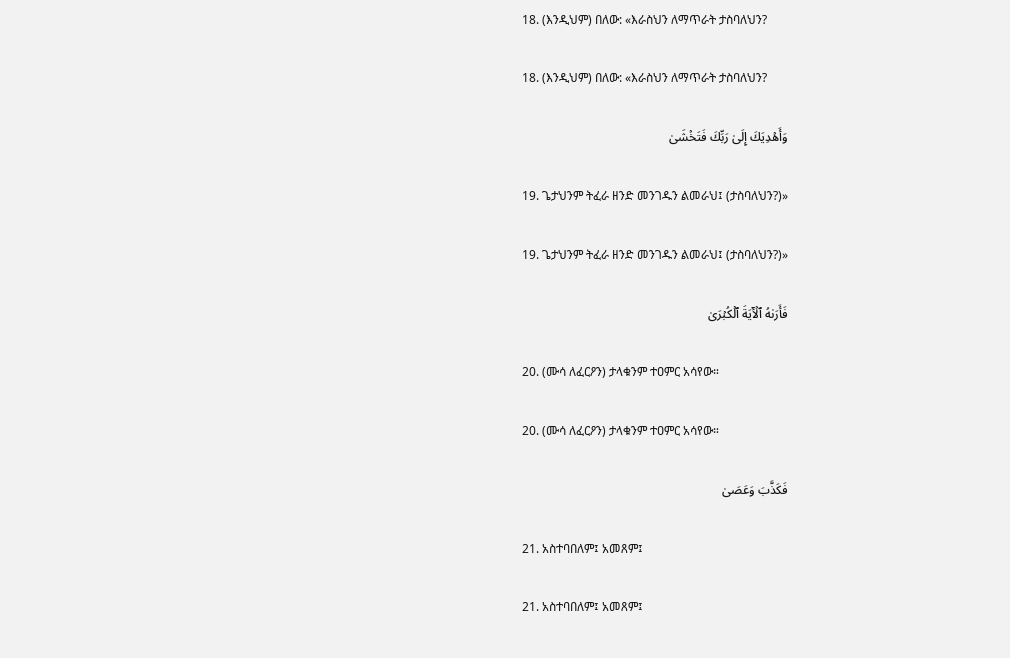18. (እንዲህም) በለው: «እራስህን ለማጥራት ታስባለህን?

18. (እንዲህም) በለው: «እራስህን ለማጥራት ታስባለህን?

وَأَهۡدِيَكَ إِلَىٰ رَبِّكَ فَتَخۡشَىٰ

19. ጌታህንም ትፈራ ዘንድ መንገዱን ልመራህ፤ (ታስባለህን?)»

19. ጌታህንም ትፈራ ዘንድ መንገዱን ልመራህ፤ (ታስባለህን?)»

فَأَرَىٰهُ ٱلۡأٓيَةَ ٱلۡكُبۡرَىٰ

20. (ሙሳ ለፈርዖን) ታላቁንም ተዐምር አሳየው።

20. (ሙሳ ለፈርዖን) ታላቁንም ተዐምር አሳየው።

فَكَذَّبَ وَعَصَىٰ

21. አስተባበለም፤ አመጸም፤

21. አስተባበለም፤ አመጸም፤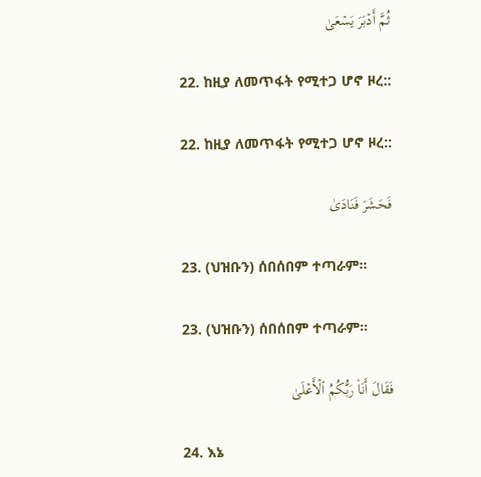ثُمَّ أَدۡبَرَ يَسۡعَىٰ

22. ከዚያ ለመጥፋት የሚተጋ ሆኖ ዞረ::

22. ከዚያ ለመጥፋት የሚተጋ ሆኖ ዞረ::

فَحَشَرَ فَنَادَىٰ

23. (ህዝቡን) ሰበሰበም ተጣራም።

23. (ህዝቡን) ሰበሰበም ተጣራም።

فَقَالَ أَنَا۠ رَبُّكُمُ ٱلۡأَعۡلَىٰ

24. እኔ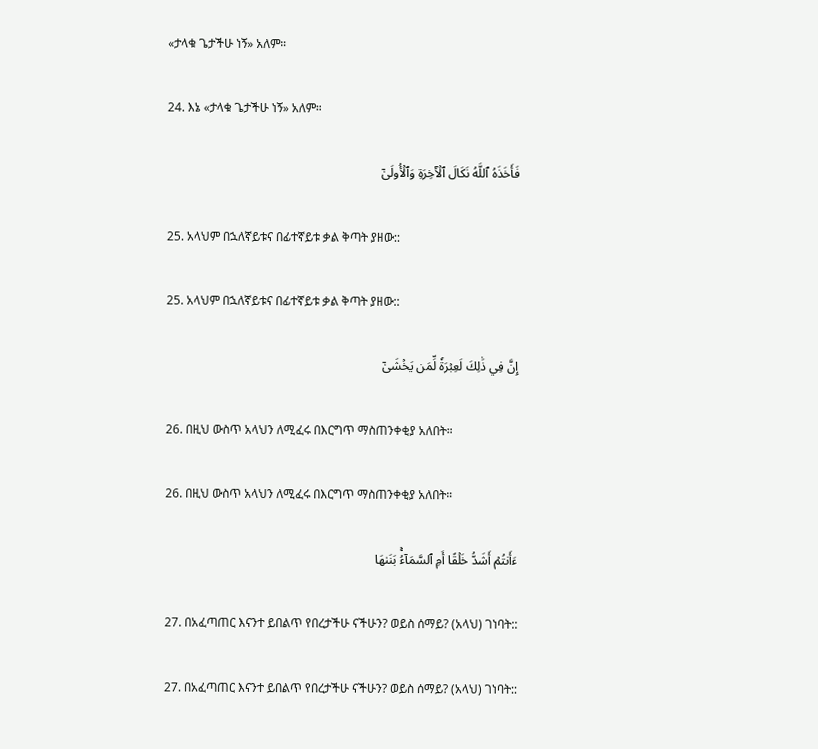«ታላቁ ጌታችሁ ነኝ» አለም።

24. እኔ «ታላቁ ጌታችሁ ነኝ» አለም።

فَأَخَذَهُ ٱللَّهُ نَكَالَ ٱلۡأٓخِرَةِ وَٱلۡأُولَىٰٓ

25. አላህም በኋለኛይቱና በፊተኛይቱ ቃል ቅጣት ያዘው::

25. አላህም በኋለኛይቱና በፊተኛይቱ ቃል ቅጣት ያዘው::

إِنَّ فِي ذَٰلِكَ لَعِبۡرَةٗ لِّمَن يَخۡشَىٰٓ

26. በዚህ ውስጥ አላህን ለሚፈሩ በእርግጥ ማስጠንቀቂያ አለበት።

26. በዚህ ውስጥ አላህን ለሚፈሩ በእርግጥ ማስጠንቀቂያ አለበት።

ءَأَنتُمۡ أَشَدُّ خَلۡقًا أَمِ ٱلسَّمَآءُۚ بَنَىٰهَا

27. በአፈጣጠር እናንተ ይበልጥ የበረታችሁ ናችሁን? ወይስ ሰማይ? (አላህ) ገነባት::

27. በአፈጣጠር እናንተ ይበልጥ የበረታችሁ ናችሁን? ወይስ ሰማይ? (አላህ) ገነባት::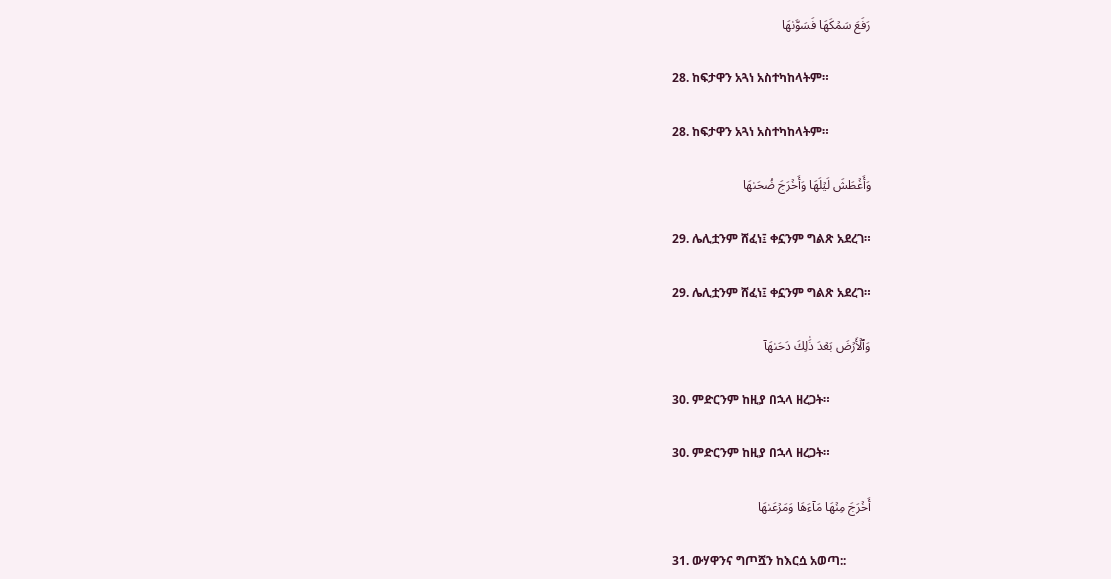رَفَعَ سَمۡكَهَا فَسَوَّىٰهَا

28. ከፍታዋን አጓነ አስተካከላትም።

28. ከፍታዋን አጓነ አስተካከላትም።

وَأَغۡطَشَ لَيۡلَهَا وَأَخۡرَجَ ضُحَىٰهَا

29. ሌሊቷንም ሸፈነ፤ ቀኗንም ግልጽ አደረገ።

29. ሌሊቷንም ሸፈነ፤ ቀኗንም ግልጽ አደረገ።

وَٱلۡأَرۡضَ بَعۡدَ ذَٰلِكَ دَحَىٰهَآ

30. ምድርንም ከዚያ በኋላ ዘረጋት።

30. ምድርንም ከዚያ በኋላ ዘረጋት።

أَخۡرَجَ مِنۡهَا مَآءَهَا وَمَرۡعَىٰهَا

31. ውሃዋንና ግጦሿን ከእርሷ አወጣ::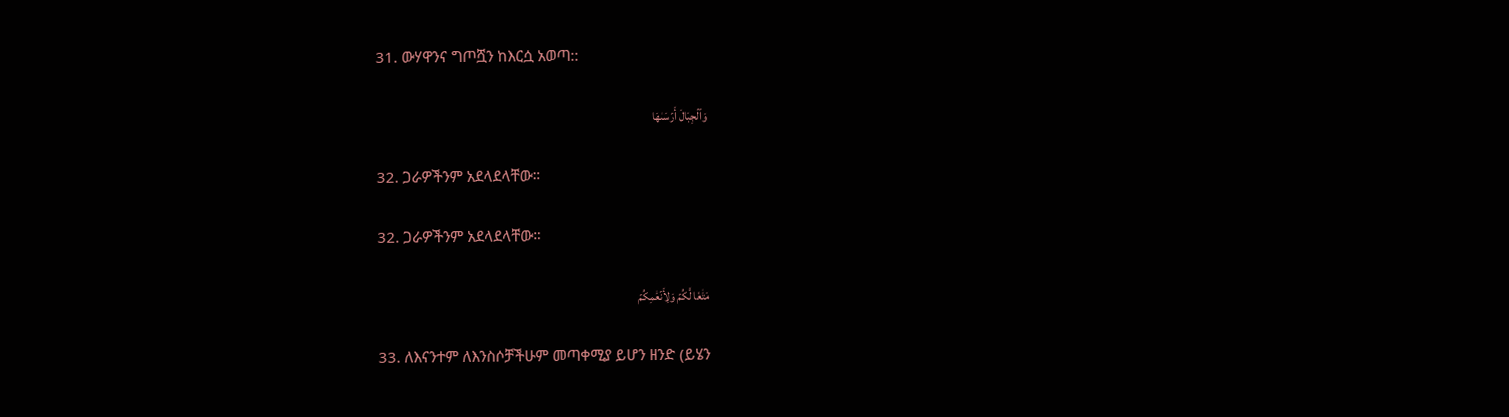31. ውሃዋንና ግጦሿን ከእርሷ አወጣ::

وَٱلۡجِبَالَ أَرۡسَىٰهَا

32. ጋራዎችንም አደላደላቸው።

32. ጋራዎችንም አደላደላቸው።

مَتَٰعٗا لَّكُمۡ وَلِأَنۡعَٰمِكُمۡ

33. ለእናንተም ለእንስሶቻችሁም መጣቀሚያ ይሆን ዘንድ (ይሄን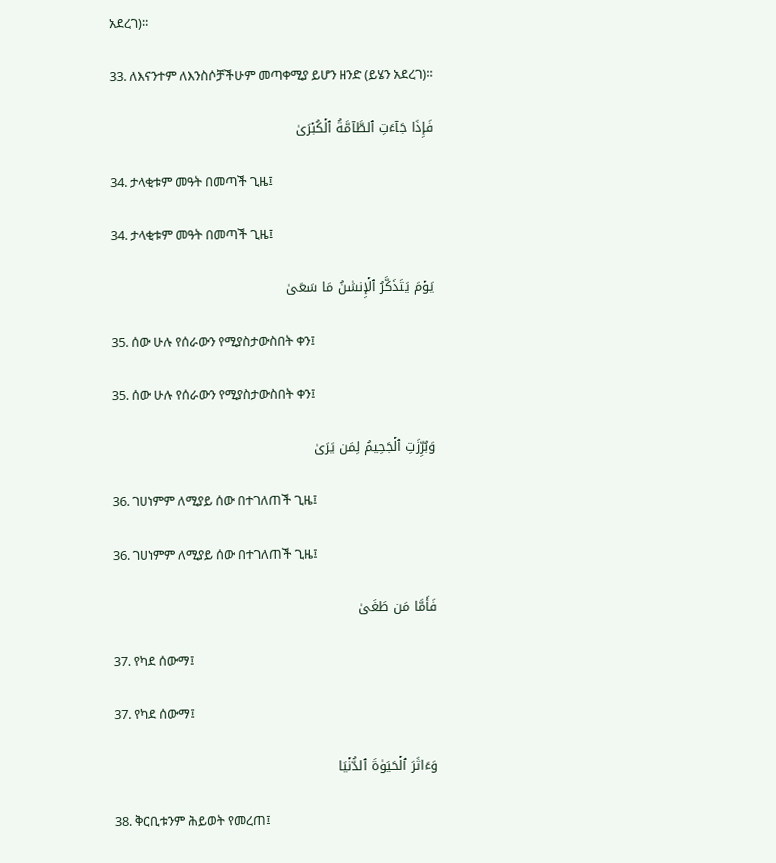አደረገ)።

33. ለእናንተም ለእንስሶቻችሁም መጣቀሚያ ይሆን ዘንድ (ይሄን አደረገ)።

فَإِذَا جَآءَتِ ٱلطَّآمَّةُ ٱلۡكُبۡرَىٰ

34. ታላቂቱም መዓት በመጣች ጊዜ፤

34. ታላቂቱም መዓት በመጣች ጊዜ፤

يَوۡمَ يَتَذَكَّرُ ٱلۡإِنسَٰنُ مَا سَعَىٰ

35. ሰው ሁሉ የሰራውን የሚያስታውስበት ቀን፤

35. ሰው ሁሉ የሰራውን የሚያስታውስበት ቀን፤

وَبُرِّزَتِ ٱلۡجَحِيمُ لِمَن يَرَىٰ

36. ገሀነምም ለሚያይ ሰው በተገለጠች ጊዜ፤

36. ገሀነምም ለሚያይ ሰው በተገለጠች ጊዜ፤

فَأَمَّا مَن طَغَىٰ

37. የካደ ሰውማ፤

37. የካደ ሰውማ፤

وَءَاثَرَ ٱلۡحَيَوٰةَ ٱلدُّنۡيَا

38. ቅርቢቱንም ሕይወት የመረጠ፤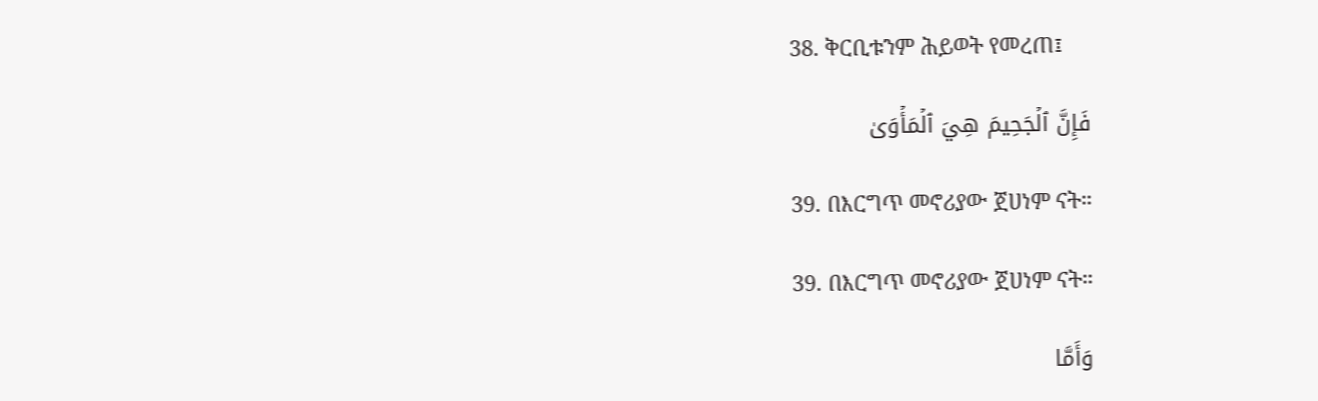38. ቅርቢቱንም ሕይወት የመረጠ፤

فَإِنَّ ٱلۡجَحِيمَ هِيَ ٱلۡمَأۡوَىٰ

39. በእርግጥ መኖሪያው ጀሀነም ናት።

39. በእርግጥ መኖሪያው ጀሀነም ናት።

وَأَمَّا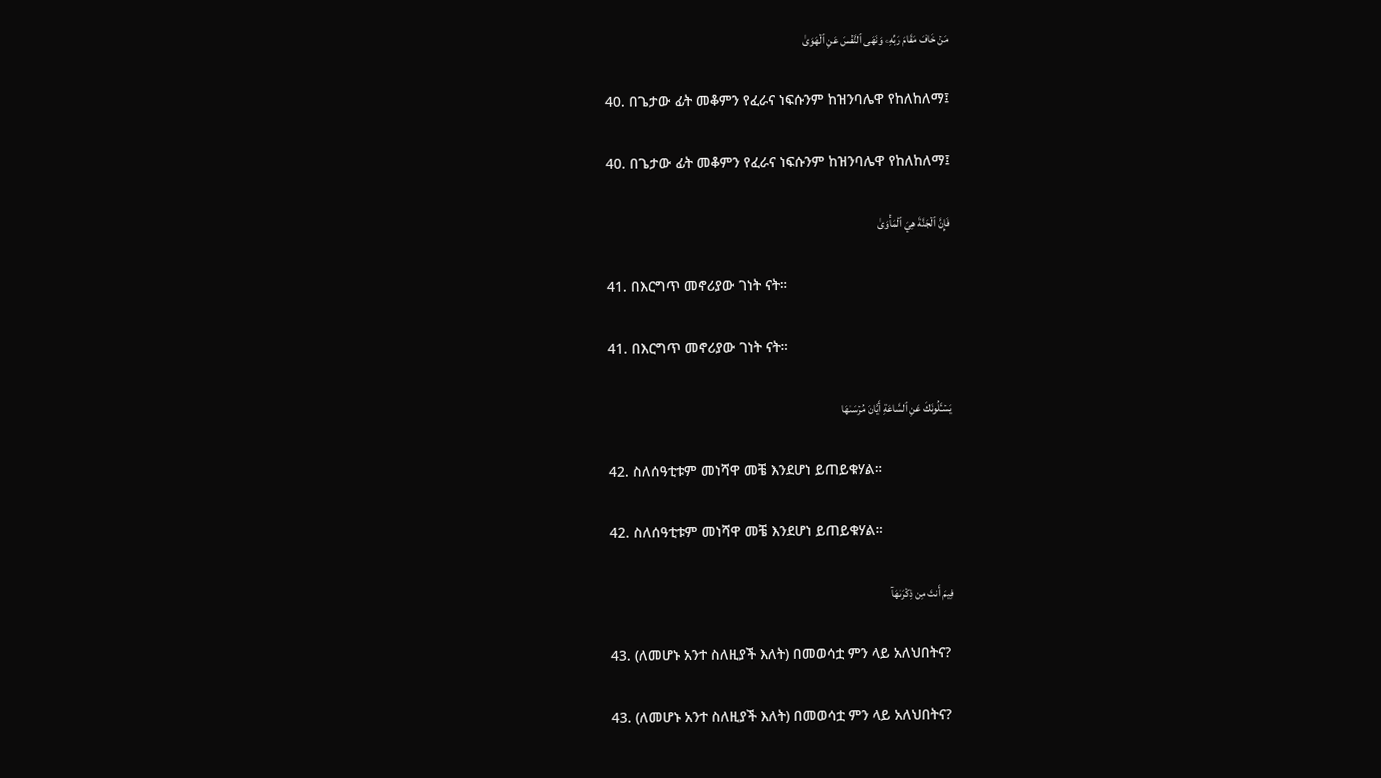مَنۡ خَافَ مَقَامَ رَبِّهِۦ وَنَهَى ٱلنَّفۡسَ عَنِ ٱلۡهَوَىٰ

40. በጌታው ፊት መቆምን የፈራና ነፍሱንም ከዝንባሌዋ የከለከለማ፤

40. በጌታው ፊት መቆምን የፈራና ነፍሱንም ከዝንባሌዋ የከለከለማ፤

فَإِنَّ ٱلۡجَنَّةَ هِيَ ٱلۡمَأۡوَىٰ

41. በእርግጥ መኖሪያው ገነት ናት።

41. በእርግጥ መኖሪያው ገነት ናት።

يَسۡـَٔلُونَكَ عَنِ ٱلسَّاعَةِ أَيَّانَ مُرۡسَىٰهَا

42. ስለሰዓቲቱም መነሻዋ መቼ እንደሆነ ይጠይቁሃል።

42. ስለሰዓቲቱም መነሻዋ መቼ እንደሆነ ይጠይቁሃል።

فِيمَ أَنتَ مِن ذِكۡرَىٰهَآ

43. (ለመሆኑ አንተ ስለዚያች እለት) በመወሳቷ ምን ላይ አለህበትና?

43. (ለመሆኑ አንተ ስለዚያች እለት) በመወሳቷ ምን ላይ አለህበትና?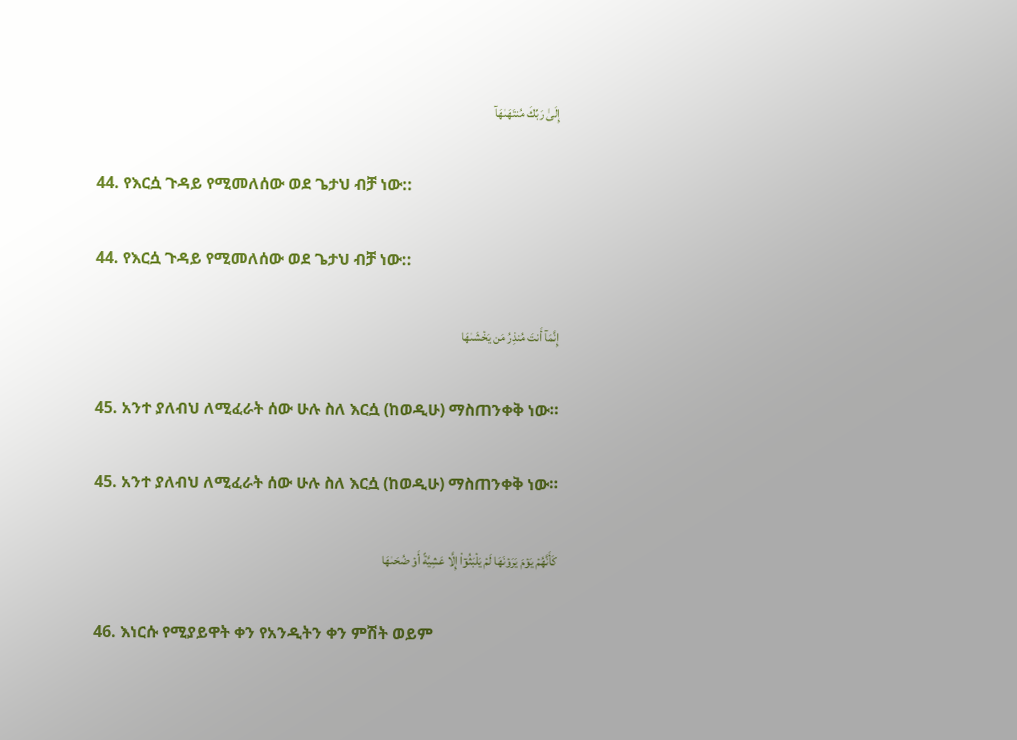إِلَىٰ رَبِّكَ مُنتَهَىٰهَآ

44. የእርሷ ጉዳይ የሚመለሰው ወደ ጌታህ ብቻ ነው::

44. የእርሷ ጉዳይ የሚመለሰው ወደ ጌታህ ብቻ ነው::

إِنَّمَآ أَنتَ مُنذِرُ مَن يَخۡشَىٰهَا

45. አንተ ያለብህ ለሚፈራት ሰው ሁሉ ስለ እርሷ (ከወዲሁ) ማስጠንቀቅ ነው።

45. አንተ ያለብህ ለሚፈራት ሰው ሁሉ ስለ እርሷ (ከወዲሁ) ማስጠንቀቅ ነው።

كَأَنَّهُمۡ يَوۡمَ يَرَوۡنَهَا لَمۡ يَلۡبَثُوٓاْ إِلَّا عَشِيَّةً أَوۡ ضُحَىٰهَا

46. እነርሱ የሚያይዋት ቀን የአንዲትን ቀን ምሽት ወይም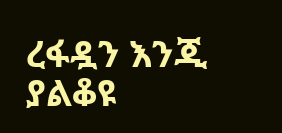ረፋዷን እንጂ ያልቆዩ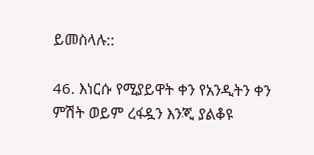ይመስላሉ::

46. እነርሱ የሚያይዋት ቀን የአንዲትን ቀን ምሽት ወይም ረፋዷን እንጂ ያልቆዩ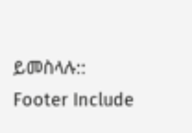ይመስላሉ::
Footer Include